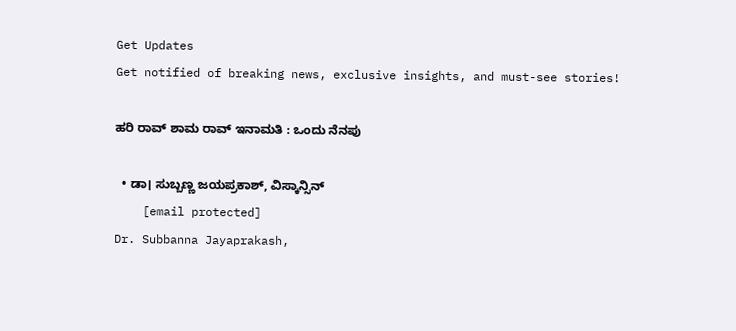Get Updates
Get notified of breaking news, exclusive insights, and must-see stories!

ಹರಿ ರಾವ್‌ ಶಾಮ ರಾವ್‌ ಇನಾಮತಿ : ಒಂದು ನೆನಪು

  • ಡಾ। ಸುಬ್ಬಣ್ಣ ಜಯಪ್ರಕಾಶ್‌, ವಿಸ್ಕಾನ್ಸಿನ್‌
    [email protected]
Dr. Subbanna Jayaprakash,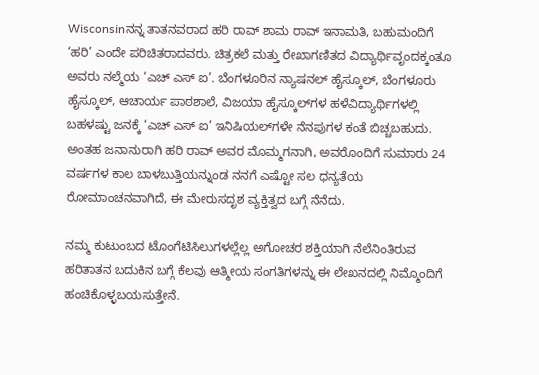Wisconsinನನ್ನ ತಾತನವರಾದ ಹರಿ ರಾವ್‌ ಶಾಮ ರಾವ್‌ ಇನಾಮತಿ, ಬಹುಮಂದಿಗೆ ‘ಹರಿ’ ಎಂದೇ ಪರಿಚಿತರಾದವರು. ಚಿತ್ರಕಲೆ ಮತ್ತು ರೇಖಾಗಣಿತದ ವಿದ್ಯಾರ್ಥಿವೃಂದಕ್ಕಂತೂ ಅವರು ನಲ್ಮೆಯ ‘ಎಚ್‌ ಎಸ್‌ ಐ’. ಬೆಂಗಳೂರಿನ ನ್ಯಾಷನಲ್‌ ಹೈಸ್ಕೂಲ್‌, ಬೆಂಗಳೂರು ಹೈಸ್ಕೂಲ್‌, ಆಚಾರ್ಯ ಪಾಠಶಾಲೆ, ವಿಜಯಾ ಹೈಸ್ಕೂಲ್‌ಗಳ ಹಳೆವಿದ್ಯಾರ್ಥಿಗಳಲ್ಲಿ ಬಹಳಷ್ಟು ಜನಕ್ಕೆ ‘ಎಚ್‌ ಎಸ್‌ ಐ’ ಇನಿಷಿಯಲ್‌ಗಳೇ ನೆನಪುಗಳ ಕಂತೆ ಬಿಚ್ಚಬಹುದು. ಅಂತಹ ಜನಾನುರಾಗಿ ಹರಿ ರಾವ್‌ ಅವರ ಮೊಮ್ಮಗನಾಗಿ, ಅವರೊಂದಿಗೆ ಸುಮಾರು 24 ವರ್ಷಗಳ ಕಾಲ ಬಾಳಬುತ್ತಿಯನ್ನುಂಡ ನನಗೆ ಎಷ್ಟೋ ಸಲ ಧನ್ಯತೆಯ ರೋಮಾಂಚನವಾಗಿದೆ, ಈ ಮೇರುಸದೃಶ ವ್ಯಕ್ತಿತ್ವದ ಬಗ್ಗೆ ನೆನೆದು.

ನಮ್ಮ ಕುಟುಂಬದ ಟೊಂಗೆಟಿಸಿಲುಗಳಲ್ಲೆಲ್ಲ ಅಗೋಚರ ಶಕ್ತಿಯಾಗಿ ನೆಲೆನಿಂತಿರುವ ಹರಿತಾತನ ಬದುಕಿನ ಬಗ್ಗೆ ಕೆಲವು ಆತ್ಮೀಯ ಸಂಗತಿಗಳನ್ನು ಈ ಲೇಖನದಲ್ಲಿ ನಿಮ್ಮೊಂದಿಗೆ ಹಂಚಿಕೊಳ್ಳಬಯಸುತ್ತೇನೆ.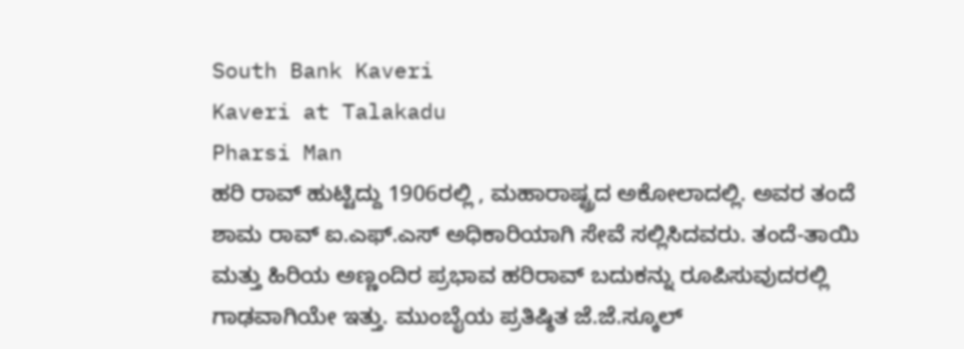South Bank Kaveri
Kaveri at Talakadu
Pharsi Man
ಹರಿ ರಾವ್‌ ಹುಟ್ಟಿದ್ದು 1906ರಲ್ಲಿ , ಮಹಾರಾಷ್ಟ್ರದ ಅಕೋಲಾದಲ್ಲಿ. ಅವರ ತಂದೆ ಶಾಮ ರಾವ್‌ ಐ.ಎಫ್‌.ಎಸ್‌ ಅಧಿಕಾರಿಯಾಗಿ ಸೇವೆ ಸಲ್ಲಿಸಿದವರು. ತಂದೆ-ತಾಯಿ ಮತ್ತು ಹಿರಿಯ ಅಣ್ಣಂದಿರ ಪ್ರಭಾವ ಹರಿರಾವ್‌ ಬದುಕನ್ನು ರೂಪಿಸುವುದರಲ್ಲಿ ಗಾಢವಾಗಿಯೇ ಇತ್ತು. ಮುಂಬೈಯ ಪ್ರತಿಷ್ಠಿತ ಜೆ.ಜೆ.ಸ್ಕೂಲ್‌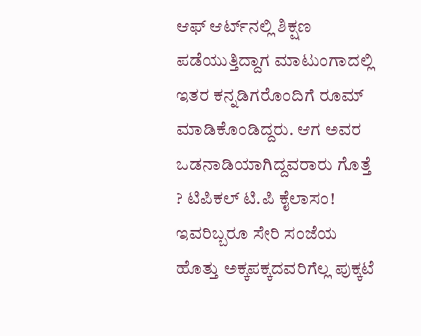ಆಫ್‌ ಆರ್ಟ್‌ನಲ್ಲಿ ಶಿಕ್ಷಣ ಪಡೆಯುತ್ತಿದ್ದಾಗ ಮಾಟುಂಗಾದಲ್ಲಿ ಇತರ ಕನ್ನಡಿಗರೊಂದಿಗೆ ರೂಮ್‌ ಮಾಡಿಕೊಂಡಿದ್ದರು. ಆಗ ಅವರ ಒಡನಾಡಿಯಾಗಿದ್ದವರಾರು ಗೊತ್ತೆ ? ಟಿಪಿಕಲ್‌ ಟಿ.ಪಿ ಕೈಲಾಸಂ! ಇವರಿಬ್ಬರೂ ಸೇರಿ ಸಂಜೆಯ ಹೊತ್ತು ಅಕ್ಕಪಕ್ಕದವರಿಗೆಲ್ಲ ಪುಕ್ಕಟೆ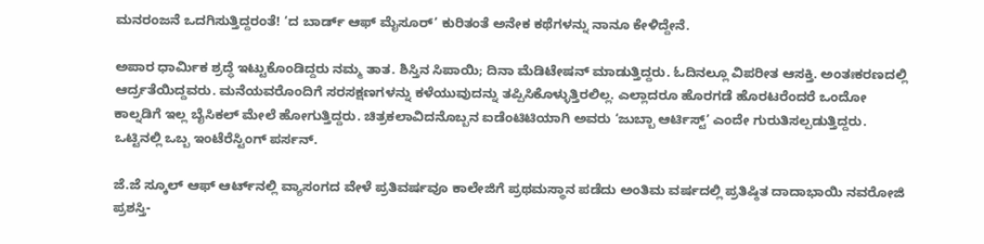ಮನರಂಜನೆ ಒದಗಿಸುತ್ತಿದ್ದರಂತೆ! ‘ದ ಬಾರ್ಡ್‌ ಆಫ್‌ ಮೈಸೂರ್‌’ ಕುರಿತಂತೆ ಅನೇಕ ಕಥೆಗಳನ್ನು ನಾನೂ ಕೇಳಿದ್ದೇನೆ.

ಅಪಾರ ಧಾರ್ಮಿಕ ಶ್ರದ್ಧೆ ಇಟ್ಟುಕೊಂಡಿದ್ದರು ನಮ್ಮ ತಾತ. ಶಿಸ್ತಿನ ಸಿಪಾಯಿ; ದಿನಾ ಮೆಡಿಟೇಷನ್‌ ಮಾಡುತ್ತಿದ್ದರು. ಓದಿನಲ್ಲೂ ವಿಪರೀತ ಆಸಕ್ತಿ. ಅಂತಃಕರಣದಲ್ಲಿ ಆರ್ದ್ರತೆಯಿದ್ದವರು. ಮನೆಯವರೊಂದಿಗೆ ಸರಸಕ್ಷಣಗಳನ್ನು ಕಳೆಯುವುದನ್ನು ತಪ್ಪಿಸಿಕೊಳ್ಳುತ್ತಿರಲಿಲ್ಲ. ಎಲ್ಲಾದರೂ ಹೊರಗಡೆ ಹೊರಟರೆಂದರೆ ಒಂದೋ ಕಾಲ್ನಡಿಗೆ ಇಲ್ಲ ಬೈಸಿಕಲ್‌ ಮೇಲೆ ಹೋಗುತ್ತಿದ್ದರು. ಚಿತ್ರಕಲಾವಿದನೊಬ್ಬನ ಐಡೆಂಟಿಟಿಯಾಗಿ ಅವರು ‘ಜುಬ್ಬಾ ಆರ್ಟಿಸ್ಟ್‌’ ಎಂದೇ ಗುರುತಿಸಲ್ಪಡುತ್ತಿದ್ದರು. ಒಟ್ಟಿನಲ್ಲಿ ಒಬ್ಬ ಇಂಟೆರೆಸ್ಟಿಂಗ್‌ ಪರ್ಸನ್‌.

ಜೆ.ಜೆ ಸ್ಕೂಲ್‌ ಆಫ್‌ ಆರ್ಟ್‌ನಲ್ಲಿ ವ್ಯಾಸಂಗದ ವೇಳೆ ಪ್ರತಿವರ್ಷವೂ ಕಾಲೇಜಿಗೆ ಪ್ರಥಮಸ್ಥಾನ ಪಡೆದು ಅಂತಿಮ ವರ್ಷದಲ್ಲಿ ಪ್ರತಿಷ್ಠಿತ ದಾದಾಭಾಯಿ ನವರೋಜಿ ಪ್ರಶಸ್ತಿ-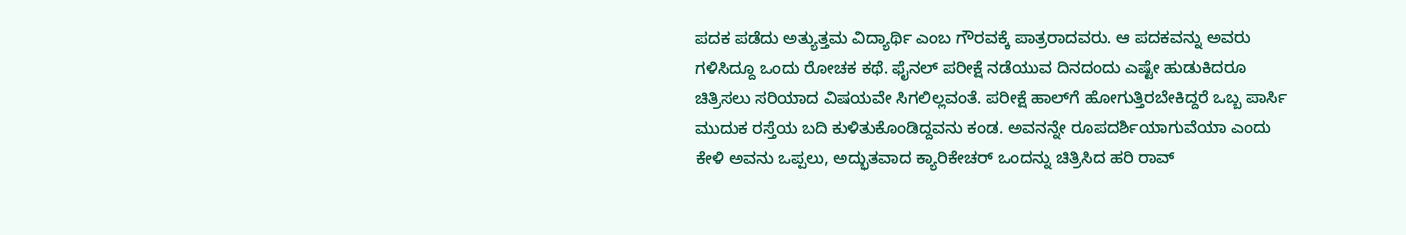ಪದಕ ಪಡೆದು ಅತ್ಯುತ್ತಮ ವಿದ್ಯಾರ್ಥಿ ಎಂಬ ಗೌರವಕ್ಕೆ ಪಾತ್ರರಾದವರು. ಆ ಪದಕವನ್ನು ಅವರು ಗಳಿಸಿದ್ದೂ ಒಂದು ರೋಚಕ ಕಥೆ. ಫೈನಲ್‌ ಪರೀಕ್ಷೆ ನಡೆಯುವ ದಿನದಂದು ಎಷ್ಟೇ ಹುಡುಕಿದರೂ ಚಿತ್ರಿಸಲು ಸರಿಯಾದ ವಿಷಯವೇ ಸಿಗಲಿಲ್ಲವಂತೆ. ಪರೀಕ್ಷೆ ಹಾಲ್‌ಗೆ ಹೋಗುತ್ತಿರಬೇಕಿದ್ದರೆ ಒಬ್ಬ ಪಾರ್ಸಿ ಮುದುಕ ರಸ್ತೆಯ ಬದಿ ಕುಳಿತುಕೊಂಡಿದ್ದವನು ಕಂಡ. ಅವನನ್ನೇ ರೂಪದರ್ಶಿಯಾಗುವೆಯಾ ಎಂದು ಕೇಳಿ ಅವನು ಒಪ್ಪಲು, ಅದ್ಭುತವಾದ ಕ್ಯಾರಿಕೇಚರ್‌ ಒಂದನ್ನು ಚಿತ್ರಿಸಿದ ಹರಿ ರಾವ್‌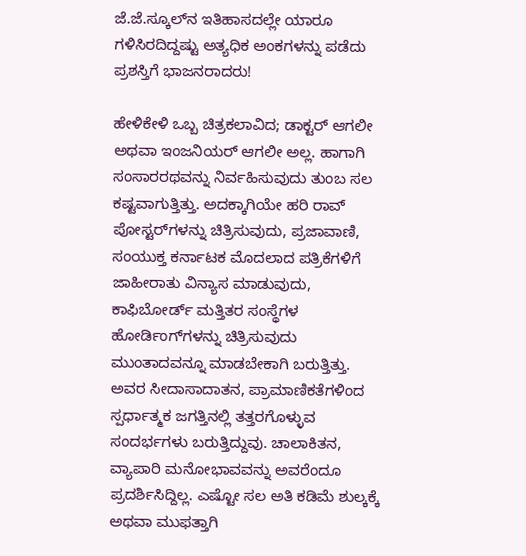ಜೆ.ಜೆ.ಸ್ಕೂಲ್‌ನ ಇತಿಹಾಸದಲ್ಲೇ ಯಾರೂ ಗಳಿಸಿರದಿದ್ದಷ್ಟು ಅತ್ಯಧಿಕ ಅಂಕಗಳನ್ನು ಪಡೆದು ಪ್ರಶಸ್ತಿಗೆ ಭಾಜನರಾದರು!

ಹೇಳಿಕೇಳಿ ಒಬ್ಬ ಚಿತ್ರಕಲಾವಿದ; ಡಾಕ್ಟರ್‌ ಆಗಲೀ ಅಥವಾ ಇಂಜನಿಯರ್‌ ಆಗಲೀ ಅಲ್ಲ. ಹಾಗಾಗಿ ಸಂಸಾರರಥವನ್ನು ನಿರ್ವಹಿಸುವುದು ತುಂಬ ಸಲ ಕಷ್ಟವಾಗುತ್ತಿತ್ತು. ಅದಕ್ಕಾಗಿಯೇ ಹರಿ ರಾವ್‌ ಪೋಸ್ಟರ್‌ಗಳನ್ನು ಚಿತ್ರಿಸುವುದು, ಪ್ರಜಾವಾಣಿ, ಸಂಯುಕ್ತ ಕರ್ನಾಟಕ ಮೊದಲಾದ ಪತ್ರಿಕೆಗಳಿಗೆ ಜಾಹೀರಾತು ವಿನ್ಯಾಸ ಮಾಡುವುದು, ಕಾಫಿಬೋರ್ಡ್‌ ಮತ್ತಿತರ ಸಂಸ್ಥೆಗಳ ಹೋರ್ಡಿಂಗ್‌ಗಳನ್ನು ಚಿತ್ರಿಸುವುದು ಮುಂತಾದವನ್ನೂ ಮಾಡಬೇಕಾಗಿ ಬರುತ್ತಿತ್ತು. ಅವರ ಸೀದಾಸಾದಾತನ, ಪ್ರಾಮಾಣಿಕತೆಗಳಿಂದ ಸ್ಪರ್ಧಾತ್ಮಕ ಜಗತ್ತಿನಲ್ಲಿ ತತ್ತರಗೊಳ್ಳುವ ಸಂದರ್ಭಗಳು ಬರುತ್ತಿದ್ದುವು. ಚಾಲಾಕಿತನ, ವ್ಯಾಪಾರಿ ಮನೋಭಾವವನ್ನು ಅವರೆಂದೂ ಪ್ರದರ್ಶಿಸಿದ್ದಿಲ್ಲ. ಎಷ್ಟೋ ಸಲ ಅತಿ ಕಡಿಮೆ ಶುಲ್ಕಕ್ಕೆ ಅಥವಾ ಮುಫತ್ತಾಗಿ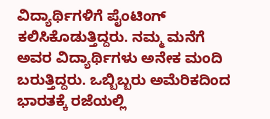ವಿದ್ಯಾರ್ಥಿಗಳಿಗೆ ಪೈಂಟಿಂಗ್‌ ಕಲಿಸಿಕೊಡುತ್ತಿದ್ದರು. ನಮ್ಮ ಮನೆಗೆ ಅವರ ವಿದ್ಯಾರ್ಥಿಗಳು ಅನೇಕ ಮಂದಿ ಬರುತ್ತಿದ್ದರು. ಒಬ್ಬಿಬ್ಬರು ಅಮೆರಿಕದಿಂದ ಭಾರತಕ್ಕೆ ರಜೆಯಲ್ಲಿ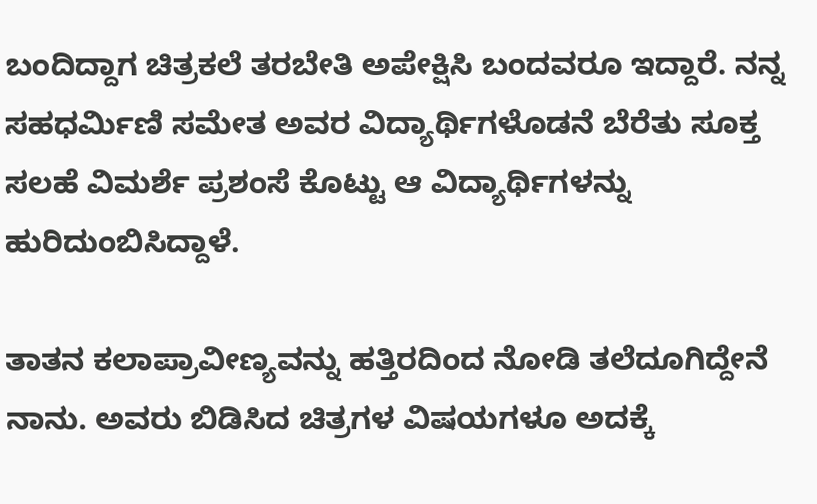ಬಂದಿದ್ದಾಗ ಚಿತ್ರಕಲೆ ತರಬೇತಿ ಅಪೇಕ್ಷಿಸಿ ಬಂದವರೂ ಇದ್ದಾರೆ. ನನ್ನ ಸಹಧರ್ಮಿಣಿ ಸಮೇತ ಅವರ ವಿದ್ಯಾರ್ಥಿಗಳೊಡನೆ ಬೆರೆತು ಸೂಕ್ತ ಸಲಹೆ ವಿಮರ್ಶೆ ಪ್ರಶಂಸೆ ಕೊಟ್ಟು ಆ ವಿದ್ಯಾರ್ಥಿಗಳನ್ನು ಹುರಿದುಂಬಿಸಿದ್ದಾಳೆ.

ತಾತನ ಕಲಾಪ್ರಾವೀಣ್ಯವನ್ನು ಹತ್ತಿರದಿಂದ ನೋಡಿ ತಲೆದೂಗಿದ್ದೇನೆ ನಾನು. ಅವರು ಬಿಡಿಸಿದ ಚಿತ್ರಗಳ ವಿಷಯಗಳೂ ಅದಕ್ಕೆ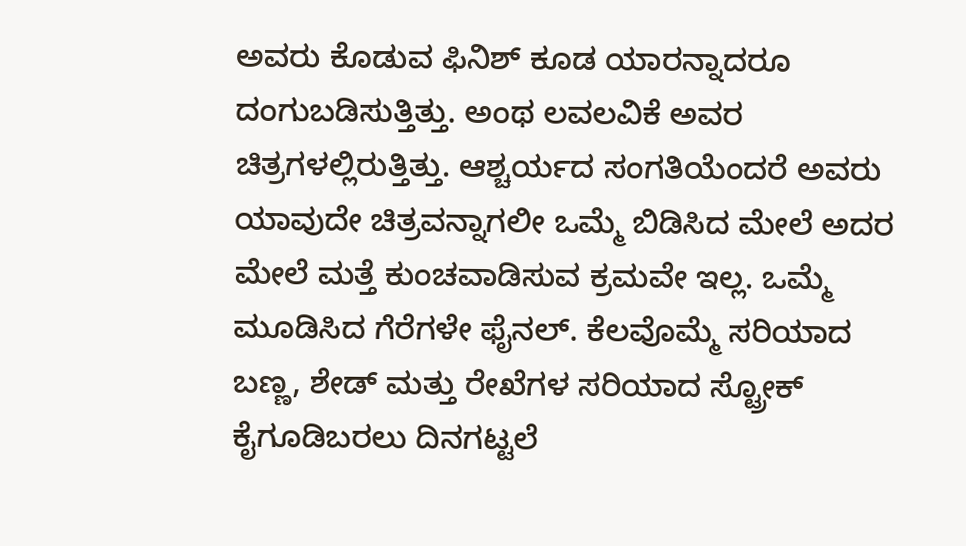ಅವರು ಕೊಡುವ ಫಿನಿಶ್‌ ಕೂಡ ಯಾರನ್ನಾದರೂ ದಂಗುಬಡಿಸುತ್ತಿತ್ತು. ಅಂಥ ಲವಲವಿಕೆ ಅವರ ಚಿತ್ರಗಳಲ್ಲಿರುತ್ತಿತ್ತು. ಆಶ್ಚರ್ಯದ ಸಂಗತಿಯೆಂದರೆ ಅವರು ಯಾವುದೇ ಚಿತ್ರವನ್ನಾಗಲೀ ಒಮ್ಮೆ ಬಿಡಿಸಿದ ಮೇಲೆ ಅದರ ಮೇಲೆ ಮತ್ತೆ ಕುಂಚವಾಡಿಸುವ ಕ್ರಮವೇ ಇಲ್ಲ. ಒಮ್ಮೆ ಮೂಡಿಸಿದ ಗೆರೆಗಳೇ ಫೈನಲ್‌. ಕೆಲವೊಮ್ಮೆ ಸರಿಯಾದ ಬಣ್ಣ, ಶೇಡ್‌ ಮತ್ತು ರೇಖೆಗಳ ಸರಿಯಾದ ಸ್ಟ್ರೋಕ್‌ ಕೈಗೂಡಿಬರಲು ದಿನಗಟ್ಟಲೆ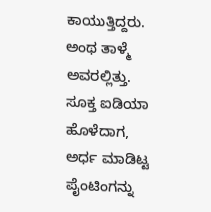ಕಾಯುತ್ತಿದ್ದರು. ಅಂಥ ತಾಳ್ಮೆ ಅವರಲ್ಲಿತ್ತು. ಸೂಕ್ತ ಐಡಿಯಾ ಹೊಳೆದಾಗ, ಅರ್ಧ ಮಾಡಿಟ್ಟ ಪೈಂಟಿಂಗನ್ನು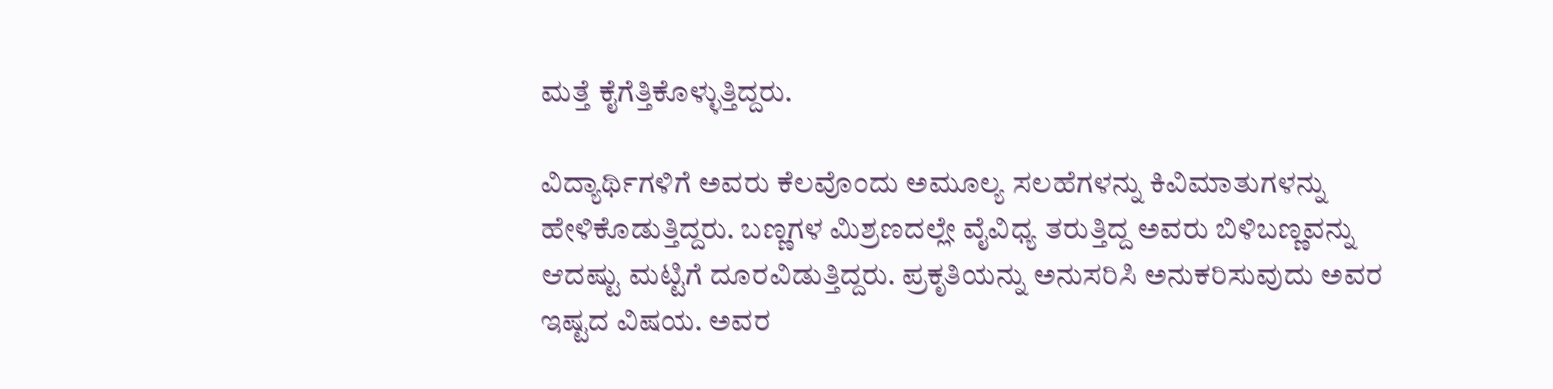ಮತ್ತೆ ಕೈಗೆತ್ತಿಕೊಳ್ಳುತ್ತಿದ್ದರು.

ವಿದ್ಯಾರ್ಥಿಗಳಿಗೆ ಅವರು ಕೆಲವೊಂದು ಅಮೂಲ್ಯ ಸಲಹೆಗಳನ್ನು ಕಿವಿಮಾತುಗಳನ್ನು ಹೇಳಿಕೊಡುತ್ತಿದ್ದರು. ಬಣ್ಣಗಳ ಮಿಶ್ರಣದಲ್ಲೇ ವೈವಿಧ್ಯ ತರುತ್ತಿದ್ದ ಅವರು ಬಿಳಿಬಣ್ಣವನ್ನು ಆದಷ್ಟು ಮಟ್ಟಿಗೆ ದೂರವಿಡುತ್ತಿದ್ದರು. ಪ್ರಕೃತಿಯನ್ನು ಅನುಸರಿಸಿ ಅನುಕರಿಸುವುದು ಅವರ ಇಷ್ಟದ ವಿಷಯ. ಅವರ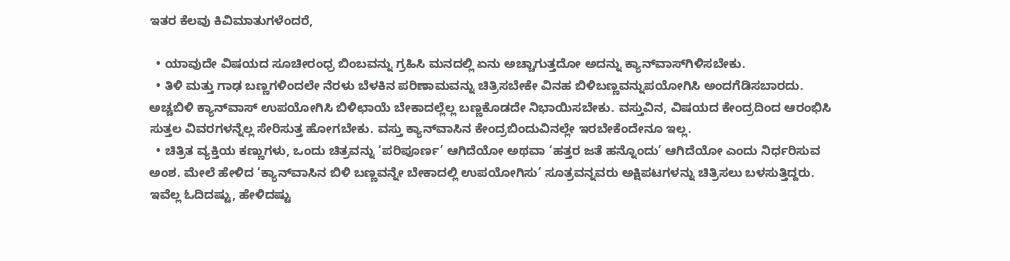ಇತರ ಕೆಲವು ಕಿವಿಮಾತುಗಳೆಂದರೆ,

  • ಯಾವುದೇ ವಿಷಯದ ಸೂಚೀರಂಧ್ರ ಬಿಂಬವನ್ನು ಗ್ರಹಿಸಿ ಮನದಲ್ಲಿ ಏನು ಅಚ್ಚಾಗುತ್ತದೋ ಅದನ್ನು ಕ್ಯಾನ್‌ವಾಸ್‌ಗಿಳಿಸಬೇಕು.
  • ತಿಳಿ ಮತ್ತು ಗಾಢ ಬಣ್ಣಗಳಿಂದಲೇ ನೆರಳು ಬೆಳಕಿನ ಪರಿಣಾಮವನ್ನು ಚಿತ್ರಿಸಬೇಕೇ ವಿನಹ ಬಿಳಿಬಣ್ಣವನ್ನುಪಯೋಗಿಸಿ ಅಂದಗೆಡಿಸಬಾರದು. ಅಚ್ಚಬಿಳಿ ಕ್ಯಾನ್‌ವಾಸ್‌ ಉಪಯೋಗಿಸಿ ಬಿಳಿಛಾಯೆ ಬೇಕಾದಲ್ಲೆಲ್ಲ ಬಣ್ಣಕೊಡದೇ ನಿಭಾಯಿಸಬೇಕು. ವಸ್ತುವಿನ, ವಿಷಯದ ಕೇಂದ್ರದಿಂದ ಆರಂಭಿಸಿ ಸುತ್ತಲ ವಿವರಗಳನ್ನೆಲ್ಲ ಸೇರಿಸುತ್ತ ಹೋಗಬೇಕು. ವಸ್ತು ಕ್ಯಾನ್‌ವಾಸಿನ ಕೇಂದ್ರಬಿಂದುವಿನಲ್ಲೇ ಇರಬೇಕೆಂದೇನೂ ಇಲ್ಲ.
  • ಚಿತ್ರಿತ ವ್ಯಕ್ತಿಯ ಕಣ್ಣುಗಳು, ಒಂದು ಚಿತ್ರವನ್ನು ‘ಪರಿಪೂರ್ಣ’ ಆಗಿದೆಯೋ ಅಥವಾ ‘ಹತ್ತರ ಜತೆ ಹನ್ನೊಂದು’ ಆಗಿದೆಯೋ ಎಂದು ನಿರ್ಧರಿಸುವ ಅಂಶ. ಮೇಲೆ ಹೇಳಿದ ‘ಕ್ಯಾನ್‌ವಾಸಿನ ಬಿಳಿ ಬಣ್ಣವನ್ನೇ ಬೇಕಾದಲ್ಲಿ ಉಪಯೋಗಿಸು’ ಸೂತ್ರವನ್ನವರು ಅಕ್ಷಿಪಟಗಳನ್ನು ಚಿತ್ರಿಸಲು ಬಳಸುತ್ತಿದ್ದರು.
ಇವೆಲ್ಲ ಓದಿದಷ್ಟು, ಹೇಳಿದಷ್ಟು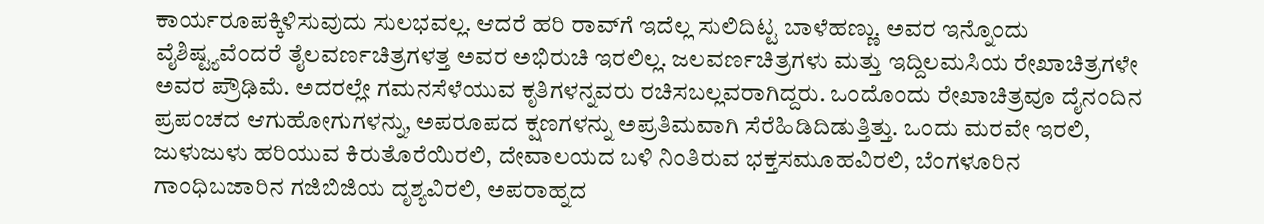ಕಾರ್ಯರೂಪಕ್ಕಿಳಿಸುವುದು ಸುಲಭವಲ್ಲ. ಆದರೆ ಹರಿ ರಾವ್‌ಗೆ ಇದೆಲ್ಲ ಸುಲಿದಿಟ್ಟ ಬಾಳೆಹಣ್ಣು. ಅವರ ಇನ್ನೊಂದು ವೈಶಿಷ್ಟ್ಯವೆಂದರೆ ತೈಲವರ್ಣಚಿತ್ರಗಳತ್ತ ಅವರ ಅಭಿರುಚಿ ಇರಲಿಲ್ಲ. ಜಲವರ್ಣಚಿತ್ರಗಳು ಮತ್ತು ಇದ್ದಿಲಮಸಿಯ ರೇಖಾಚಿತ್ರಗಳೇ ಅವರ ಪ್ರೌಢಿಮೆ. ಅದರಲ್ಲೇ ಗಮನಸೆಳೆಯುವ ಕೃತಿಗಳನ್ನವರು ರಚಿಸಬಲ್ಲವರಾಗಿದ್ದರು. ಒಂದೊಂದು ರೇಖಾಚಿತ್ರವೂ ದೈನಂದಿನ ಪ್ರಪಂಚದ ಆಗುಹೋಗುಗಳನ್ನು, ಅಪರೂಪದ ಕ್ಷಣಗಳನ್ನು ಅಪ್ರತಿಮವಾಗಿ ಸೆರೆಹಿಡಿದಿಡುತ್ತಿತ್ತು. ಒಂದು ಮರವೇ ಇರಲಿ, ಜುಳುಜುಳು ಹರಿಯುವ ಕಿರುತೊರೆಯಿರಲಿ, ದೇವಾಲಯದ ಬಳಿ ನಿಂತಿರುವ ಭಕ್ತಸಮೂಹವಿರಲಿ, ಬೆಂಗಳೂರಿನ ಗಾಂಧಿಬಜಾರಿನ ಗಜಿಬಿಜಿಯ ದೃಶ್ಯವಿರಲಿ, ಅಪರಾಹ್ನದ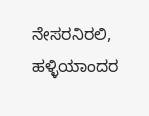ನೇಸರನಿರಲಿ, ಹಳ್ಳಿಯಾಂದರ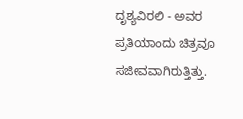ದೃಶ್ಯವಿರಲಿ - ಅವರ ಪ್ರತಿಯಾಂದು ಚಿತ್ರವೂ ಸಜೀವವಾಗಿರುತ್ತಿತ್ತು.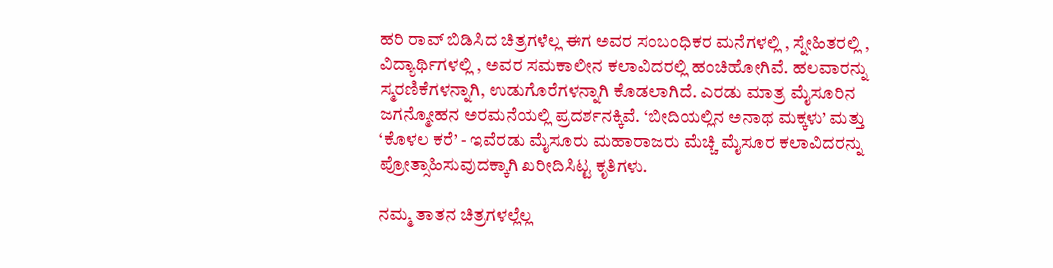ಹರಿ ರಾವ್‌ ಬಿಡಿಸಿದ ಚಿತ್ರಗಳೆಲ್ಲ ಈಗ ಅವರ ಸಂಬಂಧಿಕರ ಮನೆಗಳಲ್ಲಿ , ಸ್ನೇಹಿತರಲ್ಲಿ , ವಿದ್ಯಾರ್ಥಿಗಳಲ್ಲಿ , ಅವರ ಸಮಕಾಲೀನ ಕಲಾವಿದರಲ್ಲಿ ಹಂಚಿಹೋಗಿವೆ. ಹಲವಾರನ್ನು ಸ್ಮರಣಿಕೆಗಳನ್ನಾಗಿ, ಉಡುಗೊರೆಗಳನ್ನಾಗಿ ಕೊಡಲಾಗಿದೆ. ಎರಡು ಮಾತ್ರ ಮೈಸೂರಿನ ಜಗನ್ಮೋಹನ ಅರಮನೆಯಲ್ಲಿ ಪ್ರದರ್ಶನಕ್ಕಿವೆ. ‘ಬೀದಿಯಲ್ಲಿನ ಅನಾಥ ಮಕ್ಕಳು’ ಮತ್ತು ‘ಕೊಳಲ ಕರೆ’ - ಇವೆರಡು ಮೈಸೂರು ಮಹಾರಾಜರು ಮೆಚ್ಚಿ ಮೈಸೂರ ಕಲಾವಿದರನ್ನು ಪ್ರೋತ್ಸಾಹಿಸುವುದಕ್ಕಾಗಿ ಖರೀದಿಸಿಟ್ಟ ಕೃತಿಗಳು.

ನಮ್ಮ ತಾತನ ಚಿತ್ರಗಳಲ್ಲೆಲ್ಲ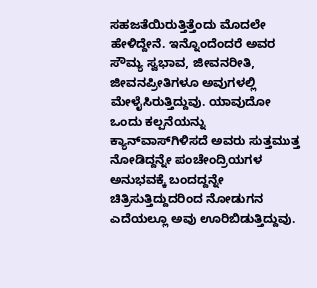ಸಹಜತೆಯಿರುತ್ತಿತ್ತೆಂದು ಮೊದಲೇ ಹೇಳಿದ್ದೇನೆ. ಇನ್ನೊಂದೆಂದರೆ ಅವರ ಸೌಮ್ಯ ಸ್ವಭಾವ, ಜೀವನರೀತಿ, ಜೀವನಪ್ರೀತಿಗಳೂ ಅವುಗಳಲ್ಲಿ ಮೇಳೈಸಿರುತ್ತಿದ್ದುವು. ಯಾವುದೋ ಒಂದು ಕಲ್ಪನೆಯನ್ನು ಕ್ಯಾನ್‌ವಾಸ್‌ಗಿಳಿಸದೆ ಅವರು ಸುತ್ತಮುತ್ತ ನೋಡಿದ್ದನ್ನೇ ಪಂಚೇಂದ್ರಿಯಗಳ ಅನುಭವಕ್ಕೆ ಬಂದದ್ದನ್ನೇ ಚಿತ್ರಿಸುತ್ತಿದ್ದುದರಿಂದ ನೋಡುಗನ ಎದೆಯಲ್ಲೂ ಅವು ಊರಿಬಿಡುತ್ತಿದ್ದುವು.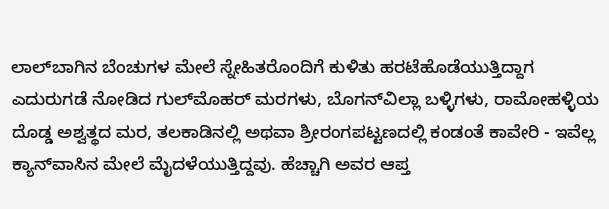ಲಾಲ್‌ಬಾಗಿನ ಬೆಂಚುಗಳ ಮೇಲೆ ಸ್ನೇಹಿತರೊಂದಿಗೆ ಕುಳಿತು ಹರಟೆಹೊಡೆಯುತ್ತಿದ್ದಾಗ ಎದುರುಗಡೆ ನೋಡಿದ ಗುಲ್‌ಮೊಹರ್‌ ಮರಗಳು, ಬೊಗನ್‌ವಿಲ್ಲಾ ಬಳ್ಳಿಗಳು, ರಾಮೋಹಳ್ಳಿಯ ದೊಡ್ಡ ಅಶ್ವತ್ಥದ ಮರ, ತಲಕಾಡಿನಲ್ಲಿ ಅಥವಾ ಶ್ರೀರಂಗಪಟ್ಟಣದಲ್ಲಿ ಕಂಡಂತೆ ಕಾವೇರಿ - ಇವೆಲ್ಲ ಕ್ಯಾನ್‌ವಾಸಿನ ಮೇಲೆ ಮೈದಳೆಯುತ್ತಿದ್ದವು. ಹೆಚ್ಚಾಗಿ ಅವರ ಆಪ್ತ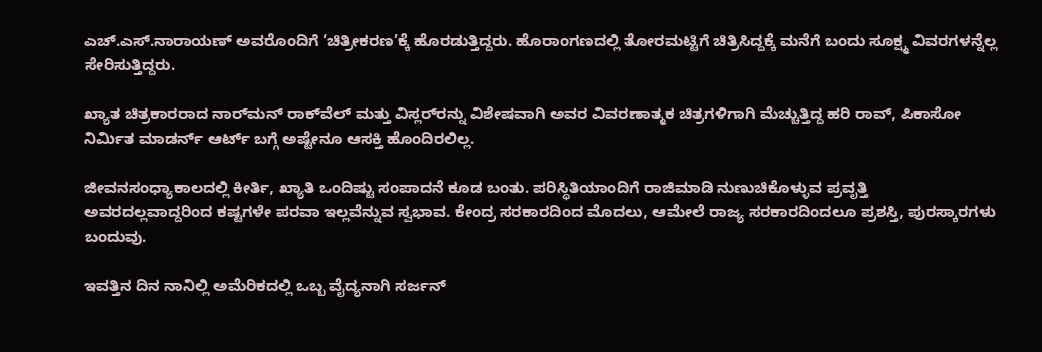ಎಚ್‌.ಎಸ್‌.ನಾರಾಯಣ್‌ ಅವರೊಂದಿಗೆ ‘ಚಿತ್ರೀಕರಣ’ಕ್ಕೆ ಹೊರಡುತ್ತಿದ್ದರು. ಹೊರಾಂಗಣದಲ್ಲಿ ತೋರಮಟ್ಟಿಗೆ ಚಿತ್ರಿಸಿದ್ದಕ್ಕೆ ಮನೆಗೆ ಬಂದು ಸೂಕ್ಷ್ಮ ವಿವರಗಳನ್ನೆಲ್ಲ ಸೇರಿಸುತ್ತಿದ್ದರು.

ಖ್ಯಾತ ಚಿತ್ರಕಾರರಾದ ನಾರ್‌ಮನ್‌ ರಾಕ್‌ವೆಲ್‌ ಮತ್ತು ವಿಸ್ಲರ್‌ರನ್ನು ವಿಶೇಷವಾಗಿ ಅವರ ವಿವರಣಾತ್ಮಕ ಚಿತ್ರಗಳಿಗಾಗಿ ಮೆಚ್ಚುತ್ತಿದ್ದ ಹರಿ ರಾವ್‌, ಪಿಕಾಸೋ ನಿರ್ಮಿತ ಮಾಡರ್ನ್‌ ಆರ್ಟ್‌ ಬಗ್ಗೆ ಅಷ್ಟೇನೂ ಆಸಕ್ತಿ ಹೊಂದಿರಲಿಲ್ಲ.

ಜೀವನಸಂಧ್ಯಾಕಾಲದಲ್ಲಿ ಕೀರ್ತಿ, ಖ್ಯಾತಿ ಒಂದಿಷ್ಟು ಸಂಪಾದನೆ ಕೂಡ ಬಂತು. ಪರಿಸ್ಥಿತಿಯಾಂದಿಗೆ ರಾಜಿಮಾಡಿ ನುಣುಚಿಕೊಳ್ಳುವ ಪ್ರವೃತ್ತಿ ಅವರದಲ್ಲವಾದ್ದರಿಂದ ಕಷ್ಟಗಳೇ ಪರವಾ ಇಲ್ಲವೆನ್ನುವ ಸ್ವಭಾವ. ಕೇಂದ್ರ ಸರಕಾರದಿಂದ ಮೊದಲು, ಆಮೇಲೆ ರಾಜ್ಯ ಸರಕಾರದಿಂದಲೂ ಪ್ರಶಸ್ತಿ, ಪುರಸ್ಕಾರಗಳು ಬಂದುವು.

ಇವತ್ತಿನ ದಿನ ನಾನಿಲ್ಲಿ ಅಮೆರಿಕದಲ್ಲಿ ಒಬ್ಬ ವೈದ್ಯನಾಗಿ ಸರ್ಜನ್‌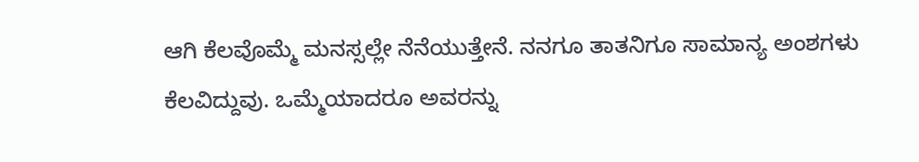ಆಗಿ ಕೆಲವೊಮ್ಮೆ ಮನಸ್ಸಲ್ಲೇ ನೆನೆಯುತ್ತೇನೆ. ನನಗೂ ತಾತನಿಗೂ ಸಾಮಾನ್ಯ ಅಂಶಗಳು ಕೆಲವಿದ್ದುವು. ಒಮ್ಮೆಯಾದರೂ ಅವರನ್ನು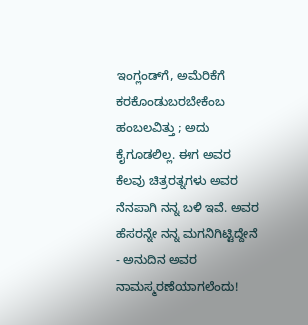ಇಂಗ್ಲಂಡ್‌ಗೆ, ಅಮೆರಿಕೆಗೆ ಕರಕೊಂಡುಬರಬೇಕೆಂಬ ಹಂಬಲವಿತ್ತು ; ಅದು ಕೈಗೂಡಲಿಲ್ಲ. ಈಗ ಅವರ ಕೆಲವು ಚಿತ್ರರತ್ನಗಳು ಅವರ ನೆನಪಾಗಿ ನನ್ನ ಬಳಿ ಇವೆ. ಅವರ ಹೆಸರನ್ನೇ ನನ್ನ ಮಗನಿಗಿಟ್ಟಿದ್ದೇನೆ - ಅನುದಿನ ಅವರ ನಾಮಸ್ಮರಣೆಯಾಗಲೆಂದು!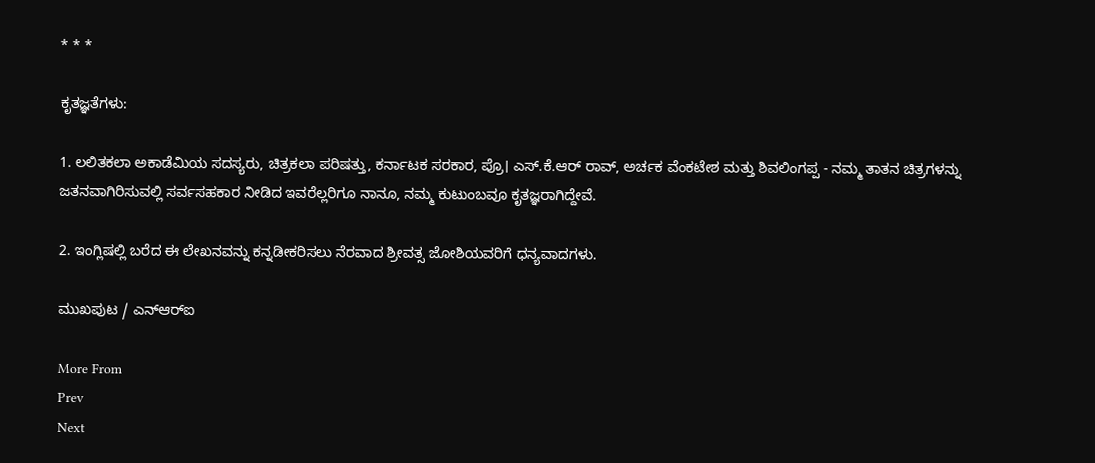* * *

ಕೃತಜ್ಞತೆಗಳು:

1. ಲಲಿತಕಲಾ ಅಕಾಡೆಮಿಯ ಸದಸ್ಯರು, ಚಿತ್ರಕಲಾ ಪರಿಷತ್ತು, ಕರ್ನಾಟಕ ಸರಕಾರ, ಪ್ರೊ। ಎಸ್‌.ಕೆ.ಆರ್‌ ರಾವ್‌, ಅರ್ಚಕ ವೆಂಕಟೇಶ ಮತ್ತು ಶಿವಲಿಂಗಪ್ಪ - ನಮ್ಮ ತಾತನ ಚಿತ್ರಗಳನ್ನು ಜತನವಾಗಿರಿಸುವಲ್ಲಿ ಸರ್ವಸಹಕಾರ ನೀಡಿದ ಇವರೆಲ್ಲರಿಗೂ ನಾನೂ, ನಮ್ಮ ಕುಟುಂಬವೂ ಕೃತಜ್ಞರಾಗಿದ್ದೇವೆ.

2. ಇಂಗ್ಲಿಷಲ್ಲಿ ಬರೆದ ಈ ಲೇಖನವನ್ನು ಕನ್ನಡೀಕರಿಸಲು ನೆರವಾದ ಶ್ರೀವತ್ಸ ಜೋಶಿಯವರಿಗೆ ಧನ್ಯವಾದಗಳು.

ಮುಖಪುಟ / ಎನ್‌ಆರ್‌ಐ

More From
Prev
Next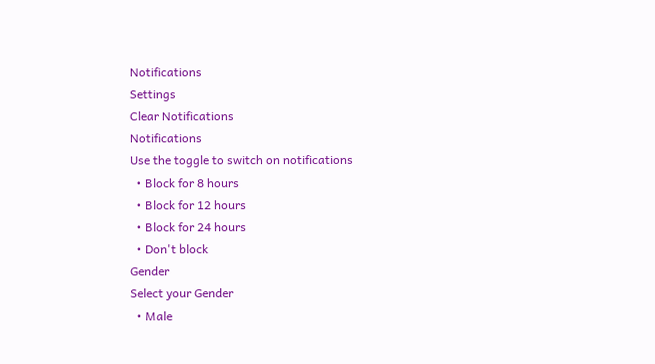Notifications
Settings
Clear Notifications
Notifications
Use the toggle to switch on notifications
  • Block for 8 hours
  • Block for 12 hours
  • Block for 24 hours
  • Don't block
Gender
Select your Gender
  • Male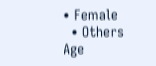• Female
  • Others
Age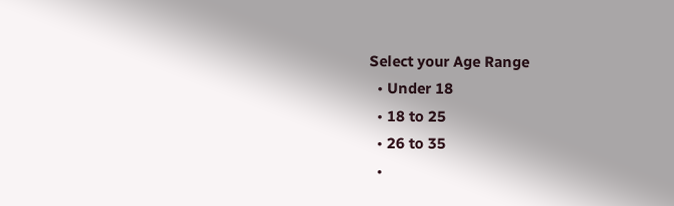Select your Age Range
  • Under 18
  • 18 to 25
  • 26 to 35
  •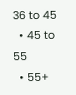36 to 45
  • 45 to 55
  • 55+